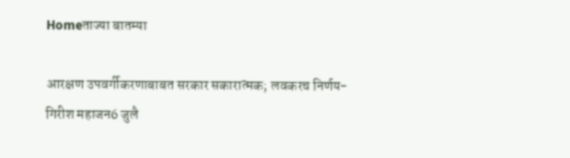Homeताज्या बातम्या

आरक्षण उपवर्गीकरणाबाबत सरकार सकारात्मक; लवकरच निर्णय- गिरीश महाजन6 जुलै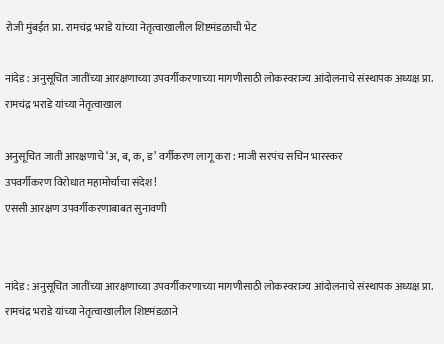रोजी मुंबईत प्रा. रामचंद्र भराडे यांच्या नेतृत्वाखालील शिष्टमंडळाची भेट

नांदेड : अनुसूचित जातींच्या आरक्षणाच्या उपवर्गीकरणाच्या मागणीसाठी लोकस्वराज्य आंदोलनाचे संस्थापक अध्यक्ष प्रा. रामचंद्र भराडे यांच्या नेतृत्वाखाल

अनुसूचित जाती आरक्षणाचे ‘अ, ब, क, ड’ वर्गीकरण लागू करा : माजी सरपंच सचिन भारस्कर
उपवर्गीकरण विरोधात महामोर्चाचा संदेश !
एससी आरक्षण उपवर्गीकरणाबाबत सुनावणी


नांदेड : अनुसूचित जातींच्या आरक्षणाच्या उपवर्गीकरणाच्या मागणीसाठी लोकस्वराज्य आंदोलनाचे संस्थापक अध्यक्ष प्रा. रामचंद्र भराडे यांच्या नेतृत्वाखालील शिष्टमंडळाने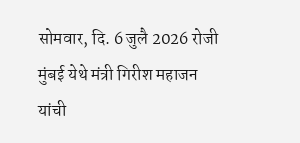सोमवार, दि. 6 जुलै 2026 रोजी मुंबई येथे मंत्री गिरीश महाजन यांची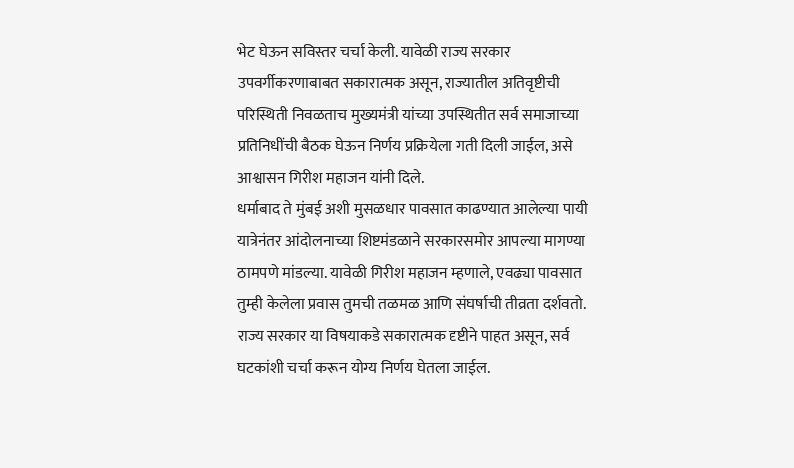भेट घेऊन सविस्तर चर्चा केली. यावेळी राज्य सरकार उपवर्गीकरणाबाबत सकारात्मक असून, राज्यातील अतिवृष्टीची परिस्थिती निवळताच मुख्यमंत्री यांच्या उपस्थितीत सर्व समाजाच्या प्रतिनिधींची बैठक घेऊन निर्णय प्रक्रियेला गती दिली जाईल, असे आश्वासन गिरीश महाजन यांनी दिले.
धर्माबाद ते मुंबई अशी मुसळधार पावसात काढण्यात आलेल्या पायी यात्रेनंतर आंदोलनाच्या शिष्टमंडळाने सरकारसमोर आपल्या मागण्या ठामपणे मांडल्या. यावेळी गिरीश महाजन म्हणाले, एवढ्या पावसात तुम्ही केलेला प्रवास तुमची तळमळ आणि संघर्षाची तीव्रता दर्शवतो. राज्य सरकार या विषयाकडे सकारात्मक दृष्टीने पाहत असून, सर्व घटकांशी चर्चा करून योग्य निर्णय घेतला जाईल.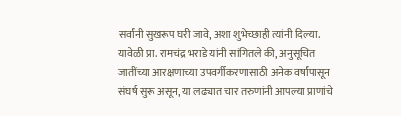सर्वांनी सुखरूप घरी जावे, अशा शुभेच्छाही त्यांनी दिल्या. यावेळी प्रा. रामचंद्र भराडे यांनी सांगितले की, अनुसूचित जातींच्या आरक्षणाच्या उपवर्गीकरणासाठी अनेक वर्षांपासून संघर्ष सुरू असून, या लढ्यात चार तरुणांनी आपल्या प्राणांचे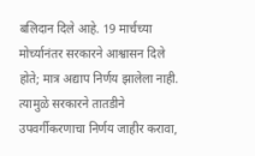बलिदान दिले आहे. 19 मार्चच्या मोर्च्यानंतर सरकारने आश्वासन दिले होते; मात्र अद्याप निर्णय झालेला नाही. त्यामुळे सरकारने तातडीने उपवर्गीकरणाचा निर्णय जाहीर करावा,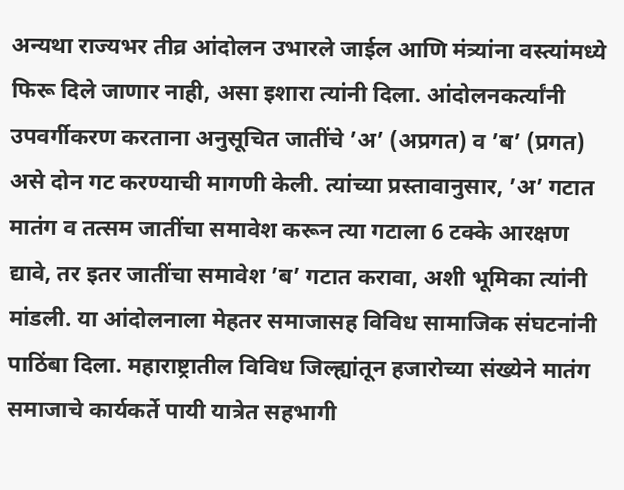अन्यथा राज्यभर तीव्र आंदोलन उभारले जाईल आणि मंत्र्यांना वस्त्यांमध्ये फिरू दिले जाणार नाही, असा इशारा त्यांनी दिला. आंदोलनकर्त्यांनी उपवर्गीकरण करताना अनुसूचित जातींचे ’अ’ (अप्रगत) व ’ब’ (प्रगत) असे दोन गट करण्याची मागणी केली. त्यांच्या प्रस्तावानुसार, ’अ’ गटात मातंग व तत्सम जातींचा समावेश करून त्या गटाला 6 टक्के आरक्षण द्यावे, तर इतर जातींचा समावेश ’ब’ गटात करावा, अशी भूमिका त्यांनी मांडली. या आंदोलनाला मेहतर समाजासह विविध सामाजिक संघटनांनी पाठिंबा दिला. महाराष्ट्रातील विविध जिल्ह्यांतून हजारोच्या संख्येने मातंग समाजाचे कार्यकर्ते पायी यात्रेत सहभागी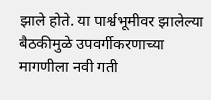झाले होते. या पार्श्वभूमीवर झालेल्या बैठकीमुळे उपवर्गीकरणाच्या मागणीला नवी गती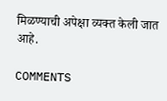मिळण्याची अपेक्षा व्यक्त केली जात आहे.

COMMENTS